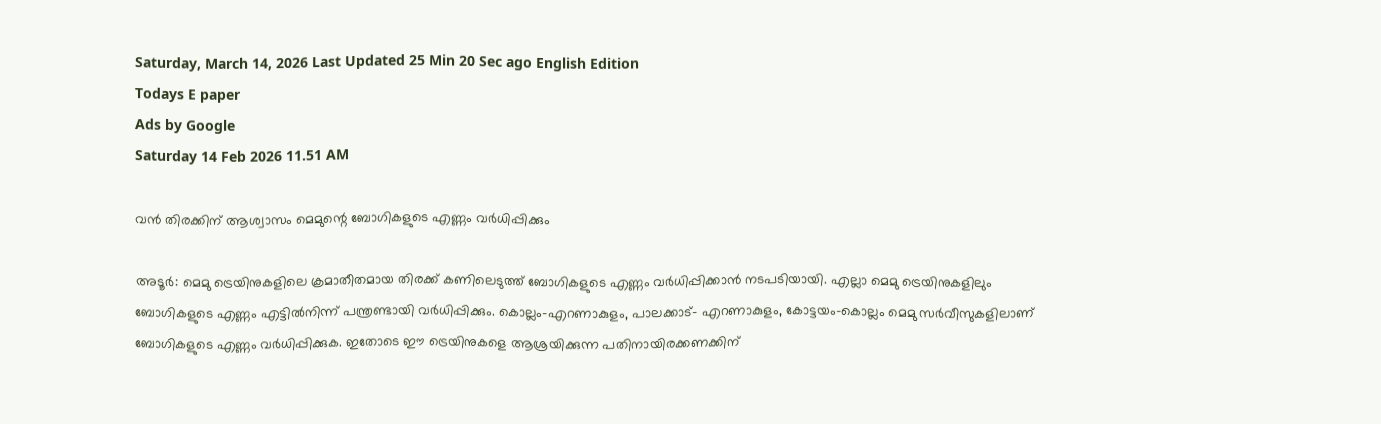Saturday, March 14, 2026 Last Updated 25 Min 20 Sec ago English Edition
Todays E paper
Ads by Google
Saturday 14 Feb 2026 11.51 AM

വന്‍ തിരക്കിന്‌ ആശ്വാസം മെമുന്റെ ബോഗികളുടെ എണ്ണം വര്‍ധിപ്പിക്കും

അടൂര്‍: മെമു ട്രെയിനുകളിലെ ക്രമാതീതമായ തിരക്ക്‌ കണിലെടുത്ത്‌ ബോഗികളുടെ എണ്ണം വര്‍ധിപ്പിക്കാന്‍ നടപടിയായി. എല്ലാ മെമു ട്രെയിനുകളിലും ബോഗികളുടെ എണ്ണം എട്ടില്‍നിന്ന്‌ പന്ത്രണ്ടായി വര്‍ധിപ്പിക്കും. കൊല്ലം-എറണാകുളം, പാലക്കാട്‌- എറണാകുളം, കോട്ടയം-കൊല്ലം മെമു സര്‍വീസുകളിലാണ്‌ ബോഗികളുടെ എണ്ണം വര്‍ധിപ്പിക്കുക. ഇതോടെ ഈ ട്രെയിനുകളെ ആശ്രയിക്കുന്ന പതിനായിരക്കണക്കിന്‌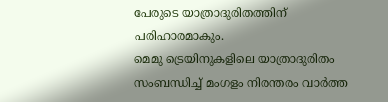പേരുടെ യാത്രാദുരിതത്തിന്‌ പരിഹാരമാകും.
മെമു ട്രെയിനുകളിലെ യാത്രാദുരിതം സംബന്ധിച്ച്‌ മംഗളം നിരന്തരം വാര്‍ത്ത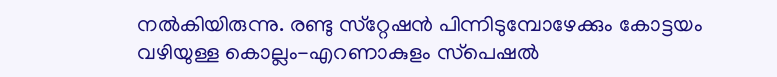നല്‍കിയിരുന്നു. രണ്ടു സ്‌റ്റേഷന്‍ പിന്നിടുമ്പോഴേക്കും കോട്ടയം വഴിയുള്ള കൊല്ലം-എറണാകുളം സ്‌പെഷല്‍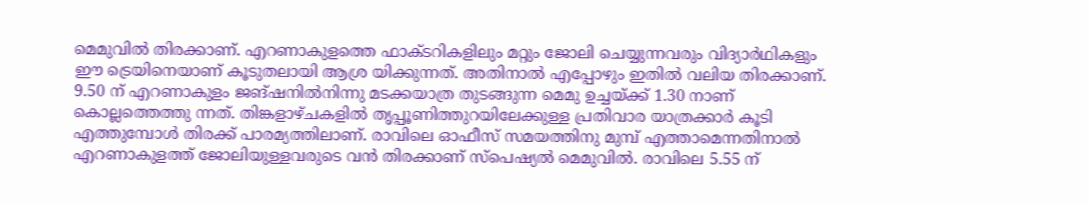മെമുവില്‍ തിരക്കാണ്‌. എറണാകുളത്തെ ഫാക്‌ടറികളിലും മറ്റും ജോലി ചെയ്യുന്നവരും വിദ്യാര്‍ഥികളും ഈ ട്രെയിനെയാണ്‌ കൂടുതലായി ആശ്ര യിക്കുന്നത്‌. അതിനാല്‍ എപ്പോഴും ഇതില്‍ വലിയ തിരക്കാണ്‌. 9.50 ന്‌ എറണാകുളം ജങ്‌ഷനില്‍നിന്നു മടക്കയാത്ര തുടങ്ങുന്ന മെമു ഉച്ചയ്‌ക്ക്‌ 1.30 നാണ്‌ കൊല്ലത്തെത്തു ന്നത്‌. തിങ്കളാഴ്‌ചകളില്‍ തൃപ്പൂണിത്തുറയിലേക്കുള്ള പ്രതിവാര യാത്രക്കാര്‍ കൂടി എത്തുമ്പോള്‍ തിരക്ക്‌ പാരമ്യത്തിലാണ്‌. രാവിലെ ഓഫീസ്‌ സമയത്തിനു മുമ്പ്‌ എത്താമെന്നതിനാല്‍ എറണാകുളത്ത്‌ ജോലിയുള്ളവരുടെ വന്‍ തിരക്കാണ്‌ സ്‌പെഷ്യല്‍ മെമുവില്‍. രാവിലെ 5.55 ന്‌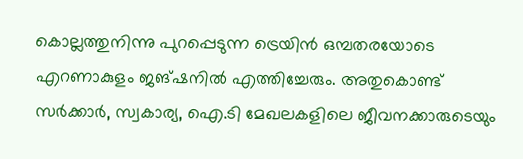കൊല്ലത്തുനിന്നു പുറപ്പെടുന്ന ട്രെയിന്‍ ഒമ്പതരയോടെ എറണാകുളം ജങ്‌ഷനില്‍ എത്തിച്ചേരും. അതുകൊണ്ട്‌ സര്‍ക്കാര്‍, സ്വകാര്യ, ഐ.ടി മേഖലകളിലെ ജീവനക്കാരുടെയും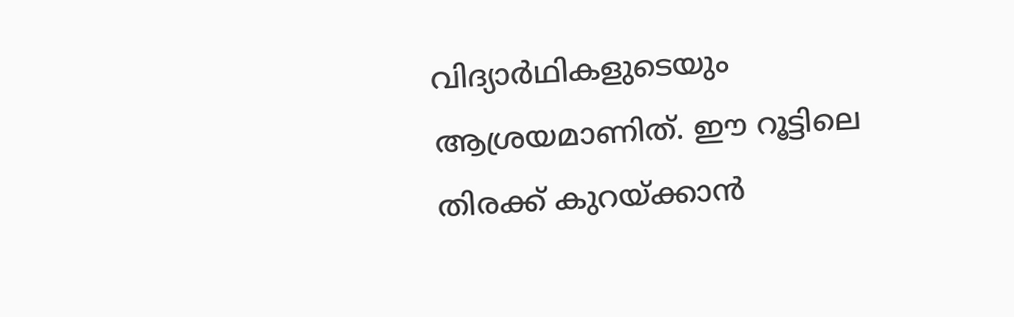വിദ്യാര്‍ഥികളുടെയും ആശ്രയമാണിത്‌. ഈ റൂട്ടിലെ തിരക്ക്‌ കുറയ്‌ക്കാന്‍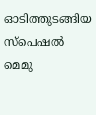ഓടിത്തുടങ്ങിയ സ്‌പെഷല്‍ മെമു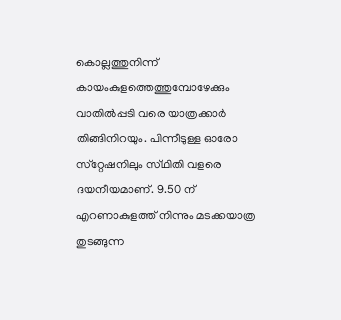കൊല്ലത്തുനിന്ന്‌ കായംകുളത്തെത്തുമ്പോഴേക്കും വാതില്‍പ്പടി വരെ യാത്രക്കാര്‍ തിങ്ങിനിറയും. പിന്നീടുള്ള ഓരോ സ്‌റ്റേഷനിലും സ്‌ഥിതി വളരെ ദയനീയമാണ്‌. 9.50 ന്‌ എറണാകുളത്ത്‌ നിന്നും മടക്കയാത്ര തുടങ്ങുന്ന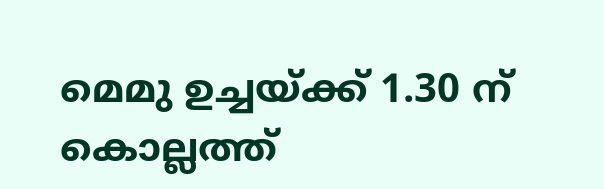മെമു ഉച്ചയ്‌ക്ക്‌ 1.30 ന്‌ കൊല്ലത്ത്‌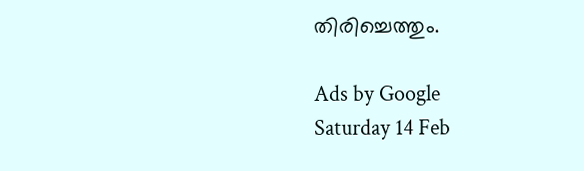തിരിച്ചെത്തും.

Ads by Google
Saturday 14 Feb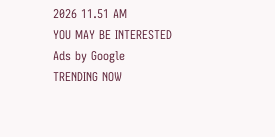2026 11.51 AM
YOU MAY BE INTERESTED
Ads by Google
TRENDING NOW